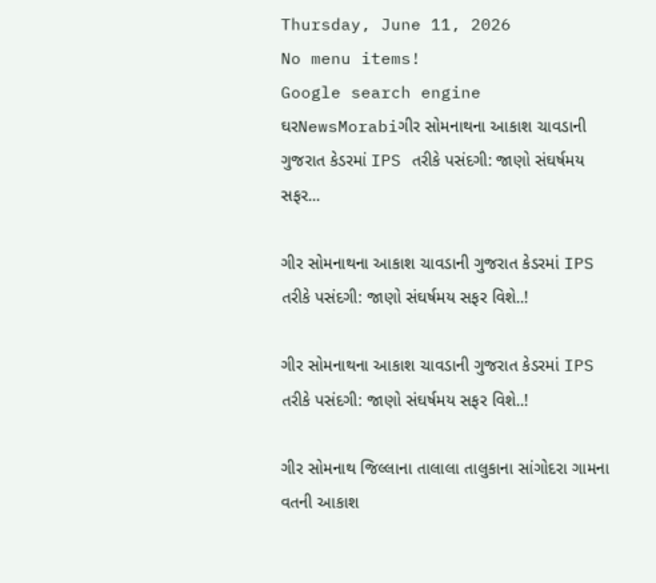Thursday, June 11, 2026
No menu items!
Google search engine
ઘરNewsMorabiગીર સોમનાથના આકાશ ચાવડાની ગુજરાત કેડરમાં IPS તરીકે પસંદગી: જાણો સંઘર્ષમય સફર...

ગીર સોમનાથના આકાશ ચાવડાની ગુજરાત કેડરમાં IPS તરીકે પસંદગી: જાણો સંઘર્ષમય સફર વિશે..!

ગીર સોમનાથના આકાશ ચાવડાની ગુજરાત કેડરમાં IPS તરીકે પસંદગી: જાણો સંઘર્ષમય સફર વિશે..!

ગીર સોમનાથ જિલ્લાના તાલાલા તાલુકાના સાંગોદરા ગામના વતની આકાશ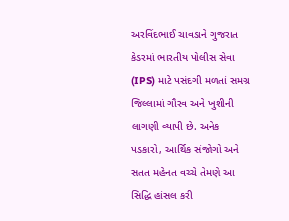અરવિંદભાઈ ચાવડાને ગુજરાત કેડરમાં ભારતીય પોલીસ સેવા (IPS) માટે પસંદગી મળતાં સમગ્ર જિલ્લામાં ગૌરવ અને ખુશીની લાગણી વ્યાપી છે. અનેક પડકારો, આર્થિક સંજોગો અને સતત મહેનત વચ્ચે તેમણે આ સિદ્ધિ હાંસલ કરી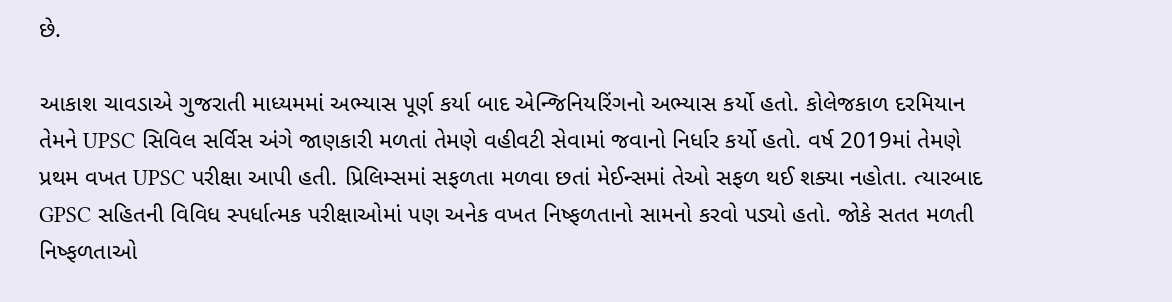છે.

આકાશ ચાવડાએ ગુજરાતી માધ્યમમાં અભ્યાસ પૂર્ણ કર્યા બાદ એન્જિનિયરિંગનો અભ્યાસ કર્યો હતો. કોલેજકાળ દરમિયાન તેમને UPSC સિવિલ સર્વિસ અંગે જાણકારી મળતાં તેમણે વહીવટી સેવામાં જવાનો નિર્ધાર કર્યો હતો. વર્ષ 2019માં તેમણે પ્રથમ વખત UPSC પરીક્ષા આપી હતી. પ્રિલિમ્સમાં સફળતા મળવા છતાં મેઈન્સમાં તેઓ સફળ થઈ શક્યા નહોતા. ત્યારબાદ GPSC સહિતની વિવિધ સ્પર્ધાત્મક પરીક્ષાઓમાં પણ અનેક વખત નિષ્ફળતાનો સામનો કરવો પડ્યો હતો. જોકે સતત મળતી નિષ્ફળતાઓ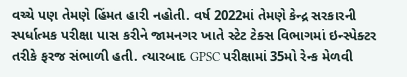વચ્ચે પણ તેમણે હિંમત હારી નહોતી. વર્ષ 2022માં તેમણે કેન્દ્ર સરકારની સ્પર્ધાત્મક પરીક્ષા પાસ કરીને જામનગર ખાતે સ્ટેટ ટેક્સ વિભાગમાં ઇન્સ્પેક્ટર તરીકે ફરજ સંભાળી હતી. ત્યારબાદ GPSC પરીક્ષામાં 35મો રેન્ક મેળવી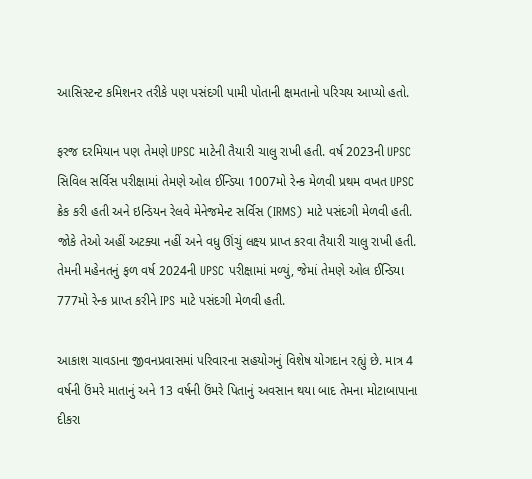આસિસ્ટન્ટ કમિશનર તરીકે પણ પસંદગી પામી પોતાની ક્ષમતાનો પરિચય આપ્યો હતો.

ફરજ દરમિયાન પણ તેમણે UPSC માટેની તૈયારી ચાલુ રાખી હતી. વર્ષ 2023ની UPSC સિવિલ સર્વિસ પરીક્ષામાં તેમણે ઓલ ઈન્ડિયા 1007મો રેન્ક મેળવી પ્રથમ વખત UPSC ક્રેક કરી હતી અને ઇન્ડિયન રેલવે મેનેજમેન્ટ સર્વિસ (IRMS) માટે પસંદગી મેળવી હતી. જોકે તેઓ અહીં અટક્યા નહીં અને વધુ ઊંચું લક્ષ્ય પ્રાપ્ત કરવા તૈયારી ચાલુ રાખી હતી. તેમની મહેનતનું ફળ વર્ષ 2024ની UPSC પરીક્ષામાં મળ્યું, જેમાં તેમણે ઓલ ઈન્ડિયા 777મો રેન્ક પ્રાપ્ત કરીને IPS માટે પસંદગી મેળવી હતી.

આકાશ ચાવડાના જીવનપ્રવાસમાં પરિવારના સહયોગનું વિશેષ યોગદાન રહ્યું છે. માત્ર 4 વર્ષની ઉંમરે માતાનું અને 13 વર્ષની ઉંમરે પિતાનું અવસાન થયા બાદ તેમના મોટાબાપાના દીકરા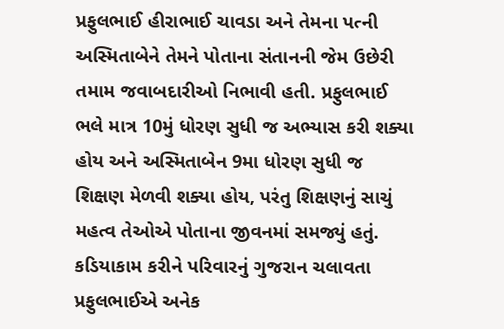પ્રફુલભાઈ હીરાભાઈ ચાવડા અને તેમના પત્ની અસ્મિતાબેને તેમને પોતાના સંતાનની જેમ ઉછેરી તમામ જવાબદારીઓ નિભાવી હતી. પ્રફુલભાઈ ભલે માત્ર 10મું ધોરણ સુધી જ અભ્યાસ કરી શક્યા હોય અને અસ્મિતાબેન 9મા ધોરણ સુધી જ શિક્ષણ મેળવી શક્યા હોય, પરંતુ શિક્ષણનું સાચું મહત્વ તેઓએ પોતાના જીવનમાં સમજ્યું હતું. કડિયાકામ કરીને પરિવારનું ગુજરાન ચલાવતા પ્રફુલભાઈએ અનેક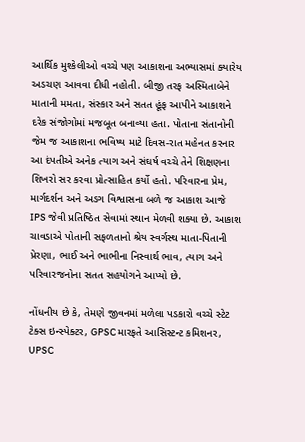આર્થિક મુશ્કેલીઓ વચ્ચે પણ આકાશના અભ્યાસમાં ક્યારેય અડચણ આવવા દીધી નહોતી. બીજી તરફ અસ્મિતાબેને માતાની મમતા, સંસ્કાર અને સતત હૂંફ આપીને આકાશને દરેક સંજોગોમાં મજબૂત બનાવ્યા હતા. પોતાના સંતાનોની જેમ જ આકાશના ભવિષ્ય માટે દિવસ-રાત મહેનત કરનાર આ દંપતીએ અનેક ત્યાગ અને સંઘર્ષ વચ્ચે તેને શિક્ષણના શિખરો સર કરવા પ્રોત્સાહિત કર્યો હતો. પરિવારના પ્રેમ, માર્ગદર્શન અને અડગ વિશ્વાસના બળે જ આકાશ આજે IPS જેવી પ્રતિષ્ઠિત સેવામાં સ્થાન મેળવી શક્યા છે. આકાશ ચાવડાએ પોતાની સફળતાનો શ્રેય સ્વર્ગસ્થ માતા-પિતાની પ્રેરણા, ભાઈ અને ભાભીના નિસ્વાર્થ ભાવ, ત્યાગ અને પરિવારજનોના સતત સહયોગને આપ્યો છે.

નોંધનીય છે કે, તેમણે જીવનમાં મળેલા પડકારો વચ્ચે સ્ટેટ ટેક્સ ઇન્સ્પેક્ટર, GPSC મારફતે આસિસ્ટન્ટ કમિશનર, UPSC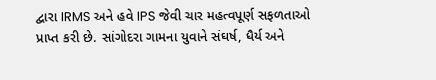દ્વારા IRMS અને હવે IPS જેવી ચાર મહત્વપૂર્ણ સફળતાઓ પ્રાપ્ત કરી છે. સાંગોદરા ગામના યુવાને સંઘર્ષ, ધૈર્ય અને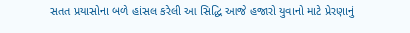સતત પ્રયાસોના બળે હાંસલ કરેલી આ સિદ્ધિ આજે હજારો યુવાનો માટે પ્રેરણાનું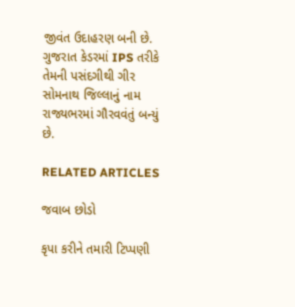જીવંત ઉદાહરણ બની છે. ગુજરાત કેડરમાં IPS તરીકે તેમની પસંદગીથી ગીર સોમનાથ જિલ્લાનું નામ રાજ્યભરમાં ગૌરવવંતું બન્યું છે.

RELATED ARTICLES

જવાબ છોડો

કૃપા કરીને તમારી ટિપ્પણી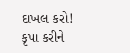દાખલ કરો!
કૃપા કરીને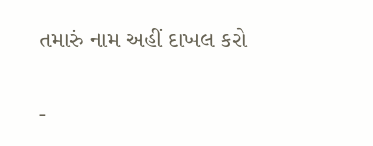તમારું નામ અહીં દાખલ કરો

-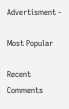Advertisment -

Most Popular

Recent Comments